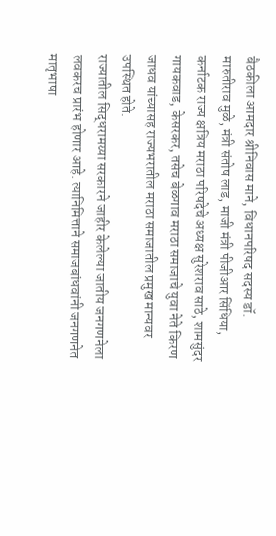बैठकीला आमदार श्रीनिवास माने, विधानपरिषद सदस्य डॉ. मारुतीराव मुळे, मंत्री संतोष लाड, माजी मंत्री पीजीआर सिंधिया, कर्नाटक राज्य क्षत्रिय मराठा परिषदेचे अध्यक्ष सुरेशराव साठे, शामसुंदर गायकवाड, केसरकर, तसेच बेळगाव मराठा समाजाचे युवा नेते किरण जाधव यांच्यासह राज्यभरातील मराठा समाजातील प्रमुख मान्यवर उपस्थित होते.
राज्यातील सिद्धरामय्या सरकारने जाहीर केलेल्या जातीय जनगणनेला लवकरच प्रारंभ होणार आहे. त्यानिमित्ताने समाजबांधवांनी जनगणनेत मातृभाषा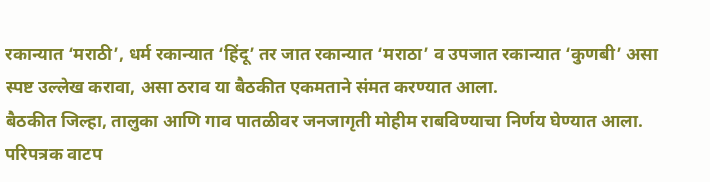रकान्यात ‘मराठी’, धर्म रकान्यात ‘हिंदू’ तर जात रकान्यात ‘मराठा’ व उपजात रकान्यात ‘कुणबी’ असा स्पष्ट उल्लेख करावा, असा ठराव या बैठकीत एकमताने संमत करण्यात आला.
बैठकीत जिल्हा, तालुका आणि गाव पातळीवर जनजागृती मोहीम राबविण्याचा निर्णय घेण्यात आला. परिपत्रक वाटप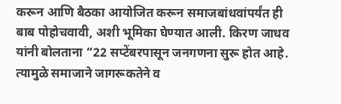करून आणि बैठका आयोजित करून समाजबांधवांपर्यंत ही बाब पोहोचवावी, अशी भूमिका घेण्यात आली. किरण जाधव यांनी बोलताना “22 सप्टेंबरपासून जनगणना सुरू होत आहे. त्यामुळे समाजाने जागरूकतेने व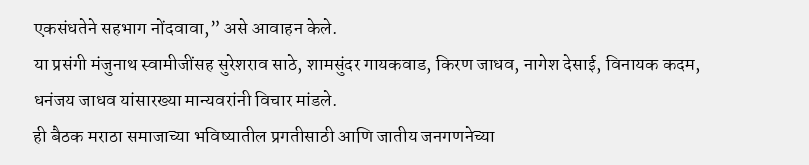एकसंधतेने सहभाग नोंदवावा,” असे आवाहन केले.
या प्रसंगी मंजुनाथ स्वामीजींसह सुरेशराव साठे, शामसुंदर गायकवाड, किरण जाधव, नागेश देसाई, विनायक कदम, धनंजय जाधव यांसारख्या मान्यवरांनी विचार मांडले.
ही बैठक मराठा समाजाच्या भविष्यातील प्रगतीसाठी आणि जातीय जनगणनेच्या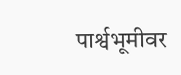पार्श्वभूमीवर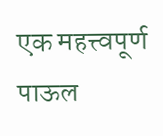एक महत्त्वपूर्ण पाऊल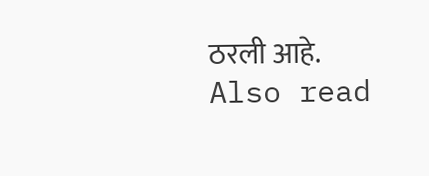ठरली आहे.
Also read